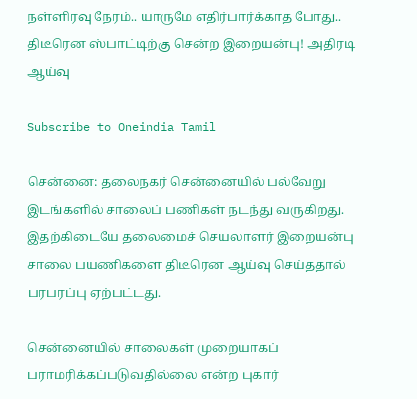நள்ளிரவு நேரம்.. யாருமே எதிர்பார்க்காத போது.. திடீரென ஸ்பாட்டிற்கு சென்ற இறையன்பு! அதிரடி ஆய்வு

Subscribe to Oneindia Tamil

சென்னை: தலைநகர் சென்னையில் பல்வேறு இடங்களில் சாலைப் பணிகள் நடந்து வருகிறது. இதற்கிடையே தலைமைச் செயலாளர் இறையன்பு சாலை பயணிகளை திடீரென ஆய்வு செய்ததால் பரபரப்பு ஏற்பட்டது.

சென்னையில் சாலைகள் முறையாகப் பராமரிக்கப்படுவதில்லை என்ற புகார்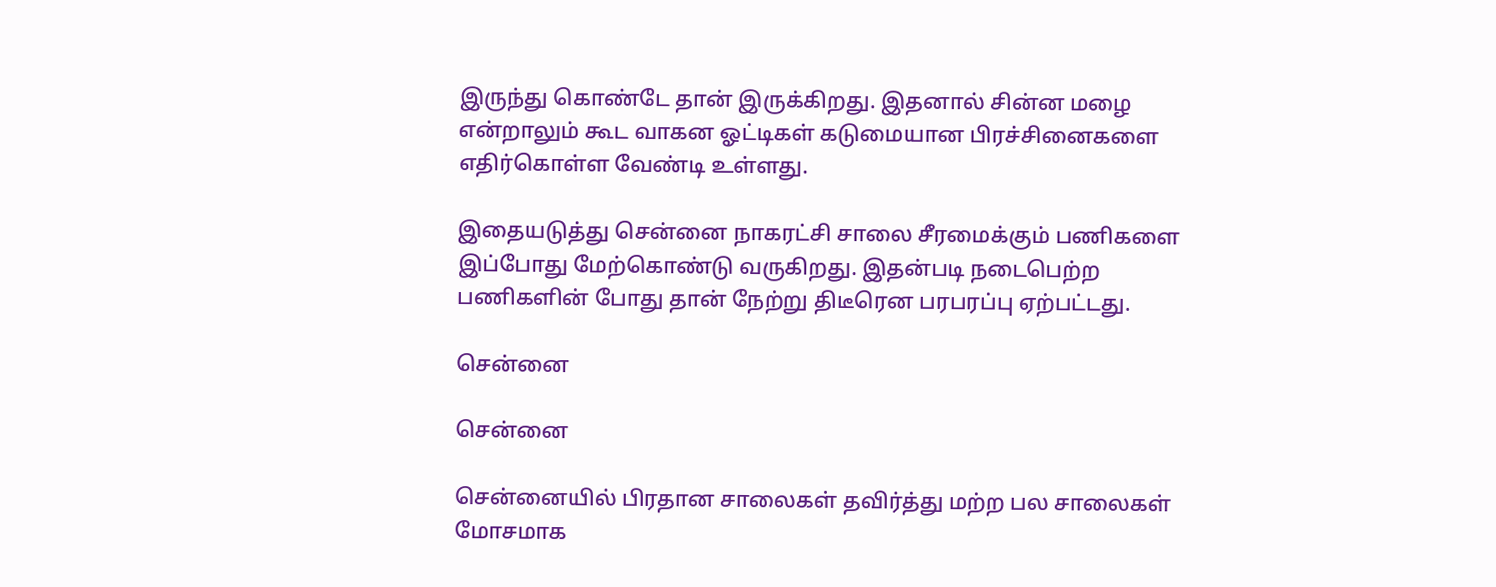இருந்து கொண்டே தான் இருக்கிறது. இதனால் சின்ன மழை என்றாலும் கூட வாகன ஓட்டிகள் கடுமையான பிரச்சினைகளை எதிர்கொள்ள வேண்டி உள்ளது.

இதையடுத்து சென்னை நாகரட்சி சாலை சீரமைக்கும் பணிகளை இப்போது மேற்கொண்டு வருகிறது. இதன்படி நடைபெற்ற பணிகளின் போது தான் நேற்று திடீரென பரபரப்பு ஏற்பட்டது.

சென்னை

சென்னை

சென்னையில் பிரதான சாலைகள் தவிர்த்து மற்ற பல சாலைகள் மோசமாக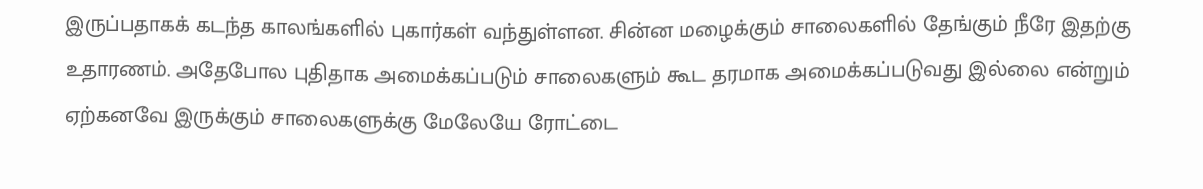இருப்பதாகக் கடந்த காலங்களில் புகார்கள் வந்துள்ளன. சின்ன மழைக்கும் சாலைகளில் தேங்கும் நீரே இதற்கு உதாரணம். அதேபோல புதிதாக அமைக்கப்படும் சாலைகளும் கூட தரமாக அமைக்கப்படுவது இல்லை என்றும் ஏற்கனவே இருக்கும் சாலைகளுக்கு மேலேயே ரோட்டை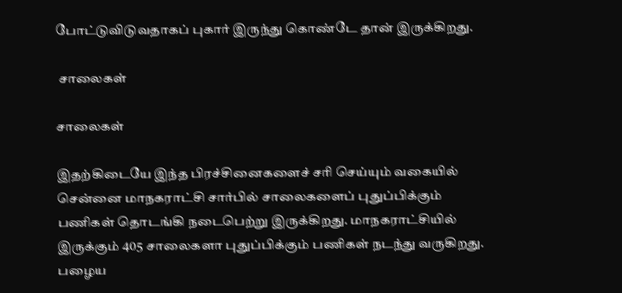போட்டுவிடுவதாகப் புகார் இருந்து கொண்டே தான் இருக்கிறது.

 சாலைகள்

சாலைகள்

இதற்கிடையே இந்த பிரச்சினைகளைச் சரி செய்யும் வகையில் சென்னை மாநகராட்சி சார்பில் சாலைகளைப் புதுப்பிக்கும் பணிகள் தொடங்கி நடைபெற்று இருக்கிறது. மாநகராட்சியில் இருக்கும் 405 சாலைகளா புதுப்பிக்கும் பணிகள் நடந்து வருகிறது. பழைய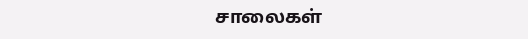சாலைகள்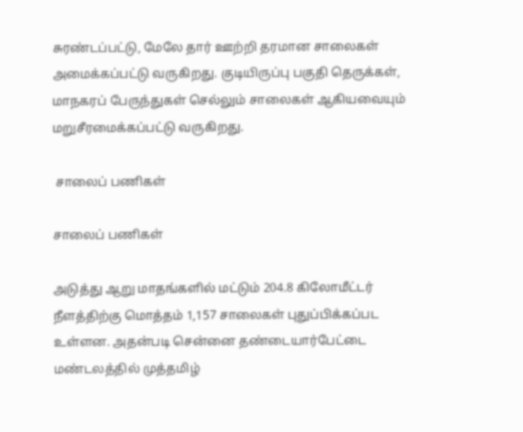சுரண்டப்பட்டு, மேலே தார் ஊற்றி தரமான சாலைகள் அமைக்கப்பட்டு வருகிறது. குடியிருப்பு பகுதி தெருக்கள், மாநகரப் பேருந்துகள் செல்லும் சாலைகள் ஆகியவையும் மறுசீரமைக்கப்பட்டு வருகிறது.

 சாலைப் பணிகள்

சாலைப் பணிகள்

அடுத்து ஆறு மாதங்களில் மட்டும் 204.8 கிலோமீட்டர் நீளத்திற்கு மொத்தம் 1,157 சாலைகள் புதுப்பிக்கப்பட உள்ளன. அதன்படி சென்னை தண்டையார்பேட்டை மண்டலத்தில் முத்தமிழ்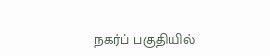நகர்ப் பகுதியில்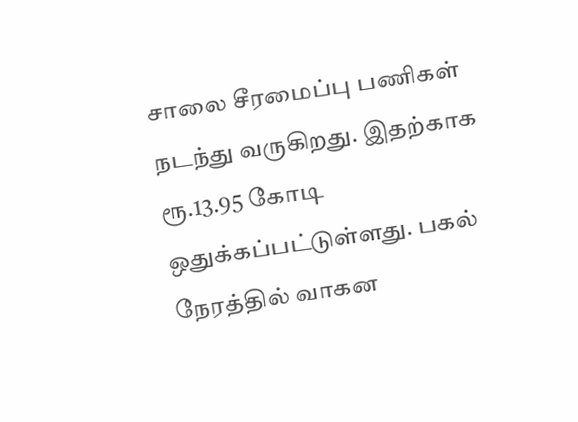சாலை சீரமைப்பு பணிகள் நடந்து வருகிறது. இதற்காக ரூ.13.95 கோடி ஒதுக்கப்பட்டுள்ளது. பகல் நேரத்தில் வாகன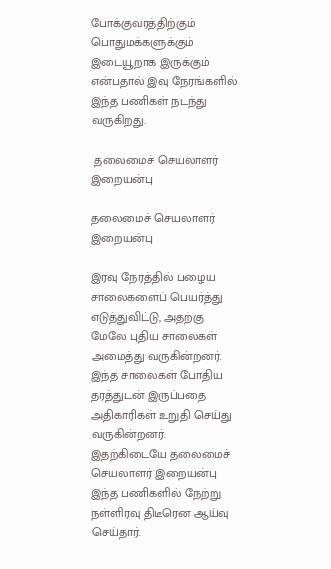போக்குவரத்திற்கும் பொதுமக்களுக்கும் இடையூறாக இருக்கும் என்பதால் இவு நேரங்களில் இந்த பணிகள் நடந்து வருகிறது.

 தலைமைச் செயலாளர் இறையன்பு

தலைமைச் செயலாளர் இறையன்பு

இரவு நேரத்தில் பழைய சாலைகளைப் பெயர்த்து எடுத்துவிட்டு, அதற்கு மேலே புதிய சாலைகள் அமைத்து வருகின்றனர். இந்த சாலைகள் போதிய தரத்துடன் இருப்பதை அதிகாரிகள் உறுதி செய்து வருகின்றனர். இதற்கிடையே தலைமைச் செயலாளர் இறையன்பு இந்த பணிகளில் நேற்று நள்ளிரவு திடீரென ஆய்வு செய்தார்.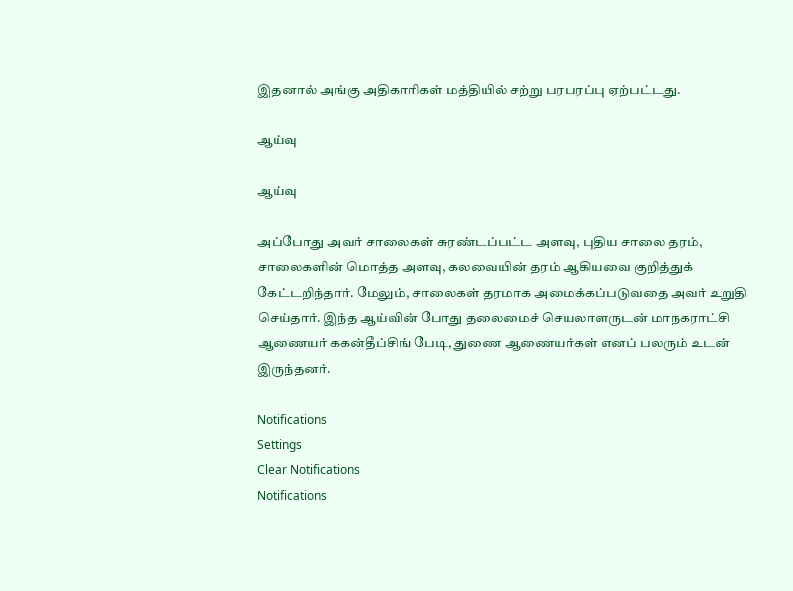இதனால் அங்கு அதிகாரிகள் மத்தியில் சற்று பரபரப்பு ஏற்பட்டது.

ஆய்வு

ஆய்வு

அப்போது அவர் சாலைகள் சுரண்டப்பட்ட அளவு, புதிய சாலை தரம், சாலைகளின் மொத்த அளவு, கலவையின் தரம் ஆகியவை குறித்துக் கேட்டறிந்தார். மேலும், சாலைகள் தரமாக அமைக்கப்படுவதை அவர் உறுதி செய்தார். இந்த ஆய்வின் போது தலைமைச் செயலாளருடன் மாநகராட்சி ஆணையர் ககன்தீப்சிங் பேடி, துணை ஆணையர்கள் எனப் பலரும் உடன் இருந்தனர்.

Notifications
Settings
Clear Notifications
Notifications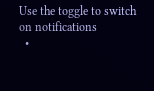Use the toggle to switch on notifications
  •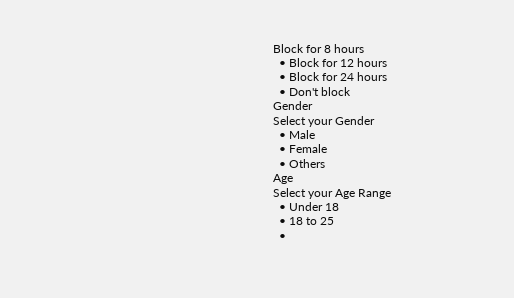Block for 8 hours
  • Block for 12 hours
  • Block for 24 hours
  • Don't block
Gender
Select your Gender
  • Male
  • Female
  • Others
Age
Select your Age Range
  • Under 18
  • 18 to 25
  •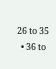26 to 35
  • 36 to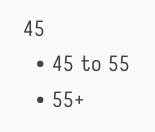45
  • 45 to 55
  • 55+